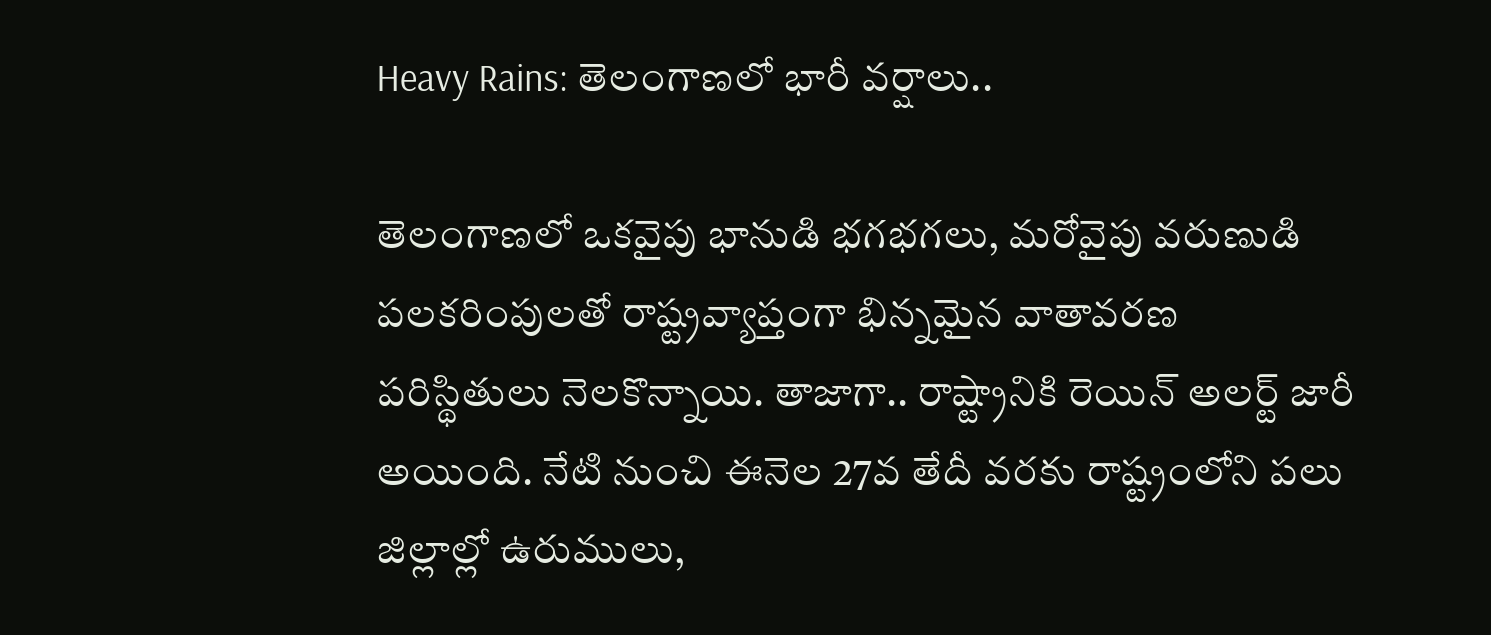Heavy Rains: తెలంగాణలో భారీ వర్షాలు..

తెలంగాణలో ఒకవైపు భానుడి భగభగలు, మరోవైపు వరుణుడి పలకరింపులతో రాష్ట్రవ్యాప్తంగా భిన్నమైన వాతావరణ పరిస్థితులు నెలకొన్నాయి. తాజాగా.. రాష్ట్రానికి రెయిన్ అలర్ట్ జారీ అయింది. నేటి నుంచి ఈనెల 27వ తేదీ వరకు రాష్ట్రంలోని పలు జిల్లాల్లో ఉరుములు,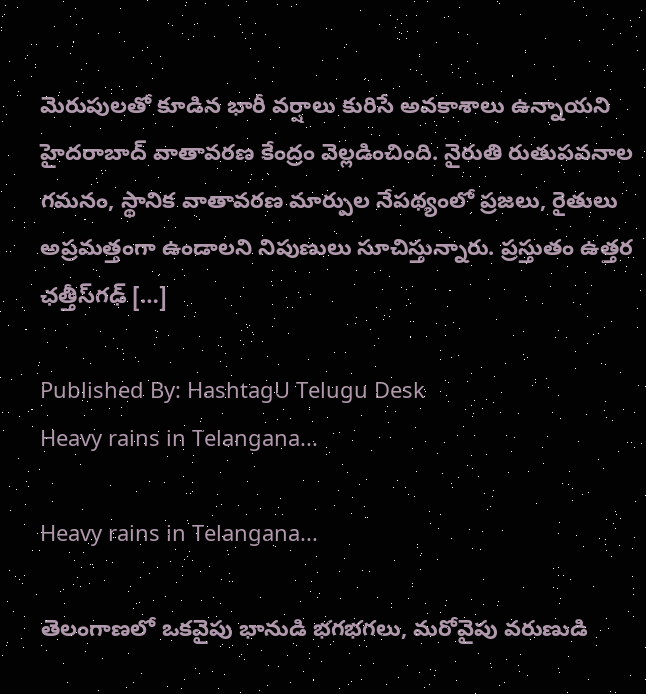మెరుపులతో కూడిన భారీ వర్షాలు కురిసే అవకాశాలు ఉన్నాయని హైదరాబాద్ వాతావరణ కేంద్రం వెల్లడించింది. నైరుతి రుతుపవనాల గమనం, స్థానిక వాతావరణ మార్పుల నేపథ్యంలో ప్రజలు, రైతులు అప్రమత్తంగా ఉండాలని నిపుణులు సూచిస్తున్నారు. ప్రస్తుతం ఉత్తర ఛత్తీస్‌గఢ్‌ […]

Published By: HashtagU Telugu Desk
Heavy rains in Telangana...

Heavy rains in Telangana...

తెలంగాణలో ఒకవైపు భానుడి భగభగలు, మరోవైపు వరుణుడి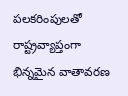పలకరింపులతో రాష్ట్రవ్యాప్తంగా భిన్నమైన వాతావరణ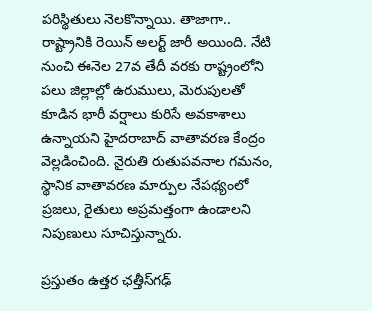పరిస్థితులు నెలకొన్నాయి. తాజాగా.. రాష్ట్రానికి రెయిన్ అలర్ట్ జారీ అయింది. నేటి నుంచి ఈనెల 27వ తేదీ వరకు రాష్ట్రంలోని పలు జిల్లాల్లో ఉరుములు, మెరుపులతో కూడిన భారీ వర్షాలు కురిసే అవకాశాలు ఉన్నాయని హైదరాబాద్ వాతావరణ కేంద్రం వెల్లడించింది. నైరుతి రుతుపవనాల గమనం, స్థానిక వాతావరణ మార్పుల నేపథ్యంలో ప్రజలు, రైతులు అప్రమత్తంగా ఉండాలని నిపుణులు సూచిస్తున్నారు.

ప్రస్తుతం ఉత్తర ఛత్తీస్‌గఢ్‌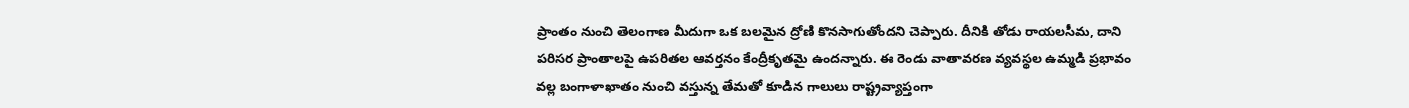ప్రాంతం నుంచి తెలంగాణ మీదుగా ఒక బలమైన ద్రోణి కొనసాగుతోందని చెప్పారు. దీనికి తోడు రాయలసీమ, దాని పరిసర ప్రాంతాలపై ఉపరితల ఆవర్తనం కేంద్రీకృతమై ఉందన్నారు. ఈ రెండు వాతావరణ వ్యవస్థల ఉమ్మడి ప్రభావం వల్ల బంగాళాఖాతం నుంచి వస్తున్న తేమతో కూడిన గాలులు రాష్ట్రవ్యాప్తంగా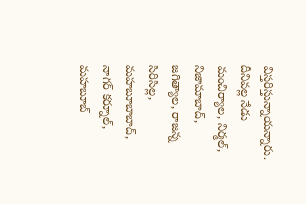విస్తరిస్తున్నాయన్నారు. దీనివల్ల నేడు మంచిర్యాల, నిర్మల్, నిజామాబాద్, జగిత్యాల, రాజన్న సిరిసిల్ల, మహబూబాబాద్, నాగర్ కర్నూల్, మహబూబ్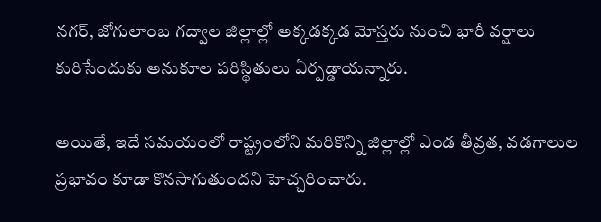నగర్, జోగులాంబ గద్వాల జిల్లాల్లో అక్కడక్కడ మోస్తరు నుంచి భారీ వర్షాలు కురిసేందుకు అనుకూల పరిస్థితులు ఏర్పడ్డాయన్నారు.

అయితే, ఇదే సమయంలో రాష్ట్రంలోని మరికొన్ని జిల్లాల్లో ఎండ తీవ్రత, వడగాలుల ప్రభావం కూడా కొనసాగుతుందని హెచ్చరించారు.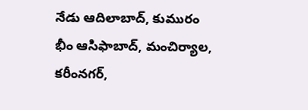నేడు ఆదిలాబాద్, కుమురం భీం ఆసిఫాబాద్, మంచిర్యాల, కరీంనగర్,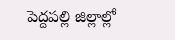పెద్దపల్లి జిల్లాల్లో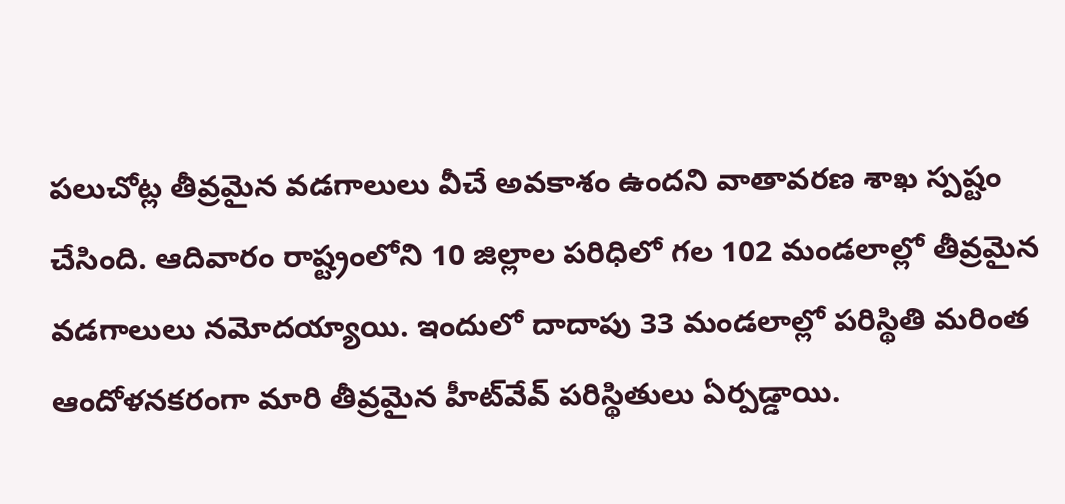పలుచోట్ల తీవ్రమైన వడగాలులు వీచే అవకాశం ఉందని వాతావరణ శాఖ స్పష్టం చేసింది. ఆదివారం రాష్ట్రంలోని 10 జిల్లాల పరిధిలో గల 102 మండలాల్లో తీవ్రమైన వడగాలులు నమోదయ్యాయి. ఇందులో దాదాపు 33 మండలాల్లో పరిస్థితి మరింత ఆందోళనకరంగా మారి తీవ్రమైన హీట్‌వేవ్ పరిస్థితులు ఏర్పడ్డాయి.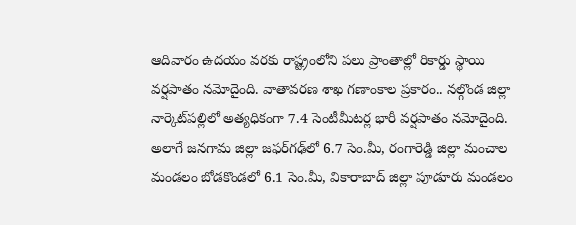ఆదివారం ఉదయం వరకు రాష్ట్రంలోని పలు ప్రాంతాల్లో రికార్డు స్థాయి వర్షపాతం నమోదైంది. వాతావరణ శాఖ గణాంకాల ప్రకారం.. నల్గొండ జిల్లా నార్కెట్‌పల్లిలో అత్యధికంగా 7.4 సెంటీమీటర్ల భారీ వర్షపాతం నమోదైంది. అలాగే జనగామ జిల్లా జఫర్‌గఢ్‌లో 6.7 సెం.మీ, రంగారెడ్డి జిల్లా మంచాల మండలం బోడకొండలో 6.1 సెం.మీ, వికారాబాద్ జిల్లా పూడూరు మండలం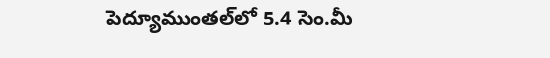పెద్యూముంతల్‌లో 5.4 సెం.మీ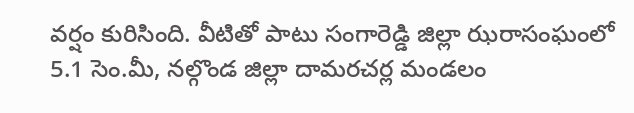వర్షం కురిసింది. వీటితో పాటు సంగారెడ్డి జిల్లా ఝరాసంఘంలో 5.1 సెం.మీ, నల్గొండ జిల్లా దామరచర్ల మండలం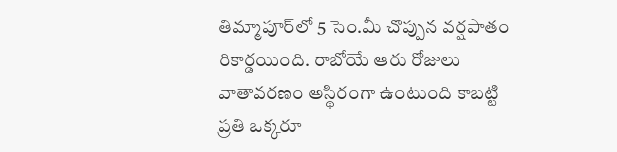తిమ్మాపూర్‌లో 5 సెం.మీ చొప్పున వర్షపాతం రికార్డయింది. రాబోయే ఆరు రోజులు వాతావరణం అస్థిరంగా ఉంటుంది కాబట్టి ప్రతి ఒక్కరూ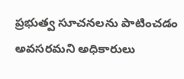ప్రభుత్వ సూచనలను పాటించడం అవసరమని అధికారులు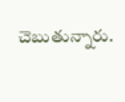చెబుతున్నారు.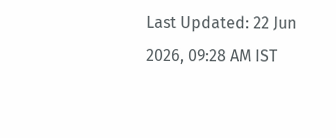Last Updated: 22 Jun 2026, 09:28 AM IST